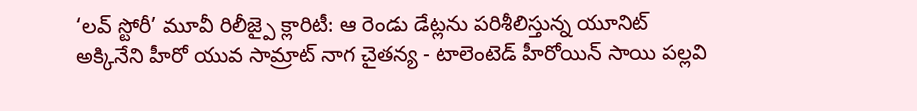‘లవ్ స్టోరీ’ మూవీ రిలీజ్పై క్లారిటీ: ఆ రెండు డేట్లను పరిశీలిస్తున్న యూనిట్
అక్కినేని హీరో యువ సామ్రాట్ నాగ చైతన్య - టాలెంటెడ్ హీరోయిన్ సాయి పల్లవి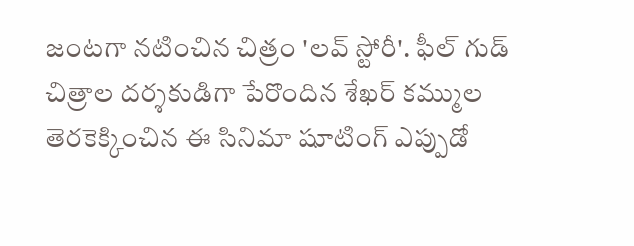జంటగా నటించిన చిత్రం 'లవ్ స్టోరీ'. ఫీల్ గుడ్ చిత్రాల దర్శకుడిగా పేరొందిన శేఖర్ కమ్ముల తెరకెక్కించిన ఈ సినిమా షూటింగ్ ఎప్పుడో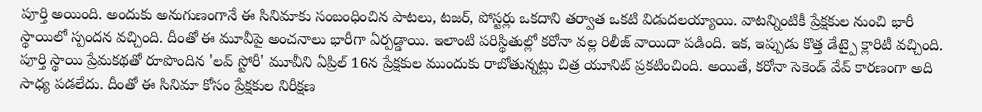పూర్తి అయింది. అందుకు అనుగుణంగానే ఈ సినిమాకు సంబంధించిన పాటలు, టజర్, పోస్టర్లు ఒకదాని తర్వాత ఒకటి విడుదలయ్యాయి. వాటన్నింటికీ ప్రేక్షకుల నుంచి భారీ స్థాయిలో స్పందన వచ్చింది. దీంతో ఈ మూవీపై అంచనాలు భారీగా ఏర్పడ్డాయి. ఇలాంటి పరిస్థితుల్లో కరోనా వల్ల రిలీజ్ వాయిదా పడింది. ఇక, ఇప్పుడు కొత్త డేట్పై క్లారిటీ వచ్చింది.
పూర్తి స్థాయి ప్రేమకథతో రూపొందిన 'లవ్ స్టోరీ' మూవీని ఏప్రిల్ 16న ప్రేక్షకుల ముందుకు రాబోతున్నట్లు చిత్ర యూనిట్ ప్రకటించింది. అయితే, కరోనా సెకెండ్ వేవ్ కారణంగా అది సాధ్య పడలేదు. దీంతో ఈ సినిమా కోసం ప్రేక్షకుల నిరీక్షణ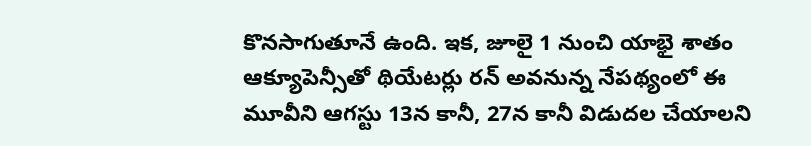కొనసాగుతూనే ఉంది. ఇక, జూలై 1 నుంచి యాభై శాతం ఆక్యూపెన్సీతో థియేటర్లు రన్ అవనున్న నేపథ్యంలో ఈ మూవీని ఆగస్టు 13న కానీ, 27న కానీ విడుదల చేయాలని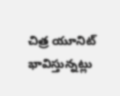చిత్ర యూనిట్ భావిస్తున్నట్లు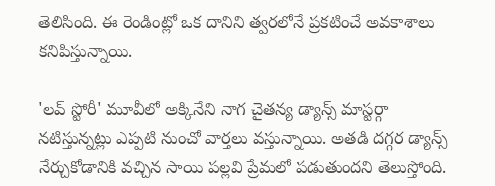తెలిసింది. ఈ రెండింట్లో ఒక దానిని త్వరలోనే ప్రకటించే అవకాశాలు కనిపిస్తున్నాయి.

'లవ్ స్టోరీ' మూవీలో అక్కినేని నాగ చైతన్య డ్యాన్స్ మాస్టర్గా నటిస్తున్నట్లు ఎప్పటి నుంచో వార్తలు వస్తున్నాయి. అతడి దగ్గర డ్యాన్స్ నేర్చుకోడానికి వచ్చిన సాయి పల్లవి ప్రేమలో పడుతుందని తెలుస్తోంది.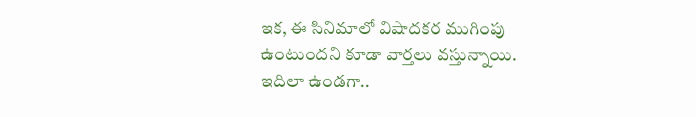ఇక, ఈ సినిమాలో విషాదకర ముగింపు ఉంటుందని కూడా వార్తలు వస్తున్నాయి. ఇదిలా ఉండగా..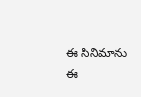ఈ సినిమాను ఈ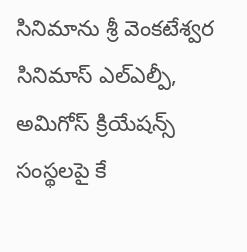సినిమాను శ్రీ వెంకటేశ్వర సినిమాస్ ఎల్ఎల్పీ, అమిగోస్ క్రియేషన్స్ సంస్థలపై కే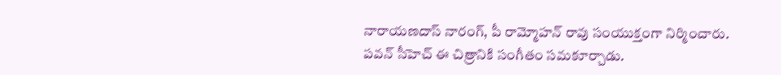నారాయణదాస్ నారంగ్, పీ రామ్మోహన్ రావు సంయుక్తంగా నిర్మించారు. పవన్ సీహెచ్ ఈ చిత్రానికి సంగీతం సమకూర్చాడు.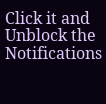Click it and Unblock the Notifications